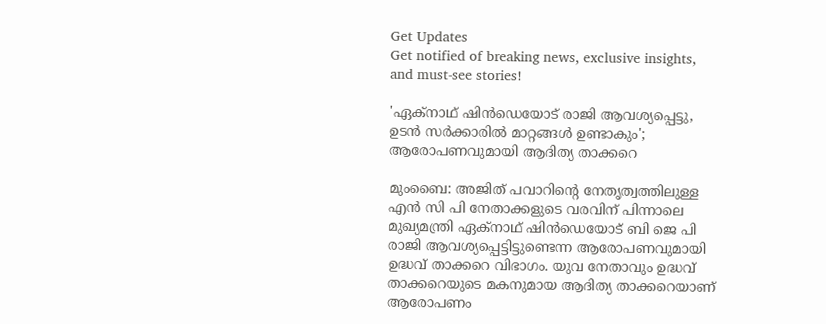Get Updates
Get notified of breaking news, exclusive insights, and must-see stories!

'ഏക്നാഥ് ഷിൻഡെയോട് രാജി ആവശ്യപ്പെട്ടു, ഉടൻ സർക്കാരിൽ മാറ്റങ്ങൾ ഉണ്ടാകും'; ആരോപണവുമായി ആദിത്യ താക്കറെ

മുംബൈ: അജിത് പവാറിന്റെ നേതൃത്വത്തിലുള്ള എൻ സി പി നേതാക്കളുടെ വരവിന് പിന്നാലെ മുഖ്യമന്ത്രി ഏക്നാഥ് ഷിൻഡെയോട് ബി ജെ പി രാജി ആവശ്യപ്പെട്ടിട്ടുണ്ടെന്ന ആരോപണവുമായി ഉദ്ധവ് താക്കറെ വിഭാഗം. യുവ നേതാവും ഉദ്ധവ് താക്കറെയുടെ മകനുമായ ആദിത്യ താക്കറെയാണ് ആരോപണം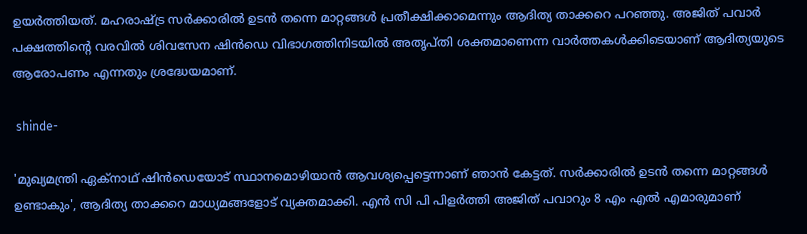ഉയർത്തിയത്. മഹരാഷ്ട്ര സർക്കാരിൽ ഉടൻ തന്നെ മാറ്റങ്ങൾ പ്രതീക്ഷിക്കാമെന്നും ആദിത്യ താക്കറെ പറഞ്ഞു. അജിത് പവാർ പക്ഷത്തിന്റെ വരവിൽ ശിവസേന ഷിൻ‍ഡെ വിഭാഗത്തിനിടയിൽ അതൃപ്തി ശക്തമാണെന്ന വാർത്തകൾക്കിടെയാണ് ആദിത്യയുടെ ആരോപണം എന്നതും ശ്രദ്ധേയമാണ്.

 shinde-

'മുഖ്യമന്ത്രി ഏക്നാഥ് ഷിൻഡെയോട് സ്ഥാനമൊഴിയാൻ ആവശ്യപ്പെട്ടെന്നാണ് ഞാൻ കേട്ടത്. സർക്കാരിൽ ഉടൻ തന്നെ മാറ്റങ്ങൾ ഉണ്ടാകും', ആദിത്യ താക്കറെ മാധ്യമങ്ങളോട് വ്യക്തമാക്കി. എൻ സി പി പിളർത്തി അജിത് പവാറും 8 എം എൽ എമാരുമാണ്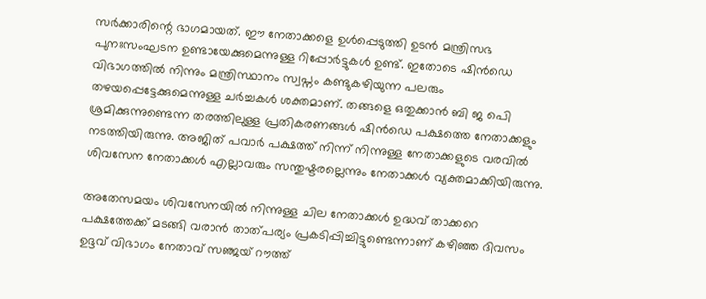സർക്കാരിന്റെ ഭാഗമായത്. ഈ നേതാക്കളെ ഉൾപ്പെടുത്തി ഉടൻ മന്ത്രിസഭ പുനഃസംഘടന ഉണ്ടായേക്കുമെന്നുള്ള റിപ്പോർട്ടുകൾ ഉണ്ട്. ഇതോടെ ഷിൻഡെ വിഭാഗത്തിൽ നിന്നും മന്ത്രിസ്ഥാനം സ്വപ്നം കണ്ടുകഴിയുന്ന പലരും തഴയപ്പെട്ടേക്കുമെന്നുള്ള ചർച്ചകൾ ശക്തമാണ്. തങ്ങളെ ഒതുക്കാൻ ബി ജ പെി ശ്രമിക്കുന്നുണ്ടെന്ന തരത്തിലുള്ള പ്രതികരണങ്ങൾ ഷിൻഡെ പക്ഷത്തെ നേതാക്കളും നടത്തിയിരുന്നു. അജിത് പവാർ പക്ഷത്ത് നിന്ന് നിന്നുള്ള നേതാക്കളുടെ വരവിൽ ശിവസേന നേതാക്കൾ എല്ലാവരും സന്തുഷ്ടരല്ലെന്നും നേതാക്കൾ വ്യക്തമാക്കിയിരുന്നു.

അതേസമയം ശിവസേനയിൽ നിന്നുള്ള ചില നേതാക്കൾ ഉദ്ധവ് താക്കറെ പക്ഷത്തേക്ക് മടങ്ങി വരാൻ താത്പര്യം പ്രകടിപ്പിച്ചിട്ടുണ്ടെന്നാണ് കഴിഞ്ഞ ദിവസം ഉദ്ദവ് വിഭാഗം നേതാവ് സഞ്ജയ് റൗത്ത്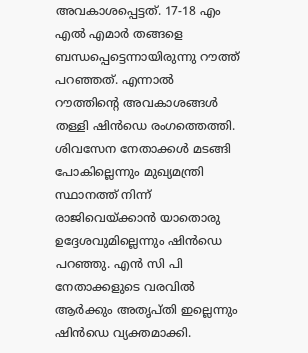അവകാശപ്പെട്ടത്. 17-18 എം എൽ എമാർ തങ്ങളെ ബന്ധപ്പെട്ടെന്നായിരുന്നു റൗത്ത് പറഞ്ഞത്. എന്നാൽ റൗത്തിന്റെ അവകാശങ്ങൾ തള്ളി ഷിൻഡെ രംഗത്തെത്തി. ശിവസേന നേതാക്കൾ മടങ്ങി പോകില്ലെന്നും മുഖ്യമന്ത്രി സ്ഥാനത്ത് നിന്ന് രാജിവെയ്ക്കാൻ യാതൊരു ഉദ്ദേശവുമില്ലെന്നും ഷിൻഡെ പറഞ്ഞു. എൻ സി പി നേതാക്കളുടെ വരവിൽ ആർക്കും അതൃപ്തി ഇല്ലെന്നും ഷിൻഡെ വ്യക്തമാക്കി.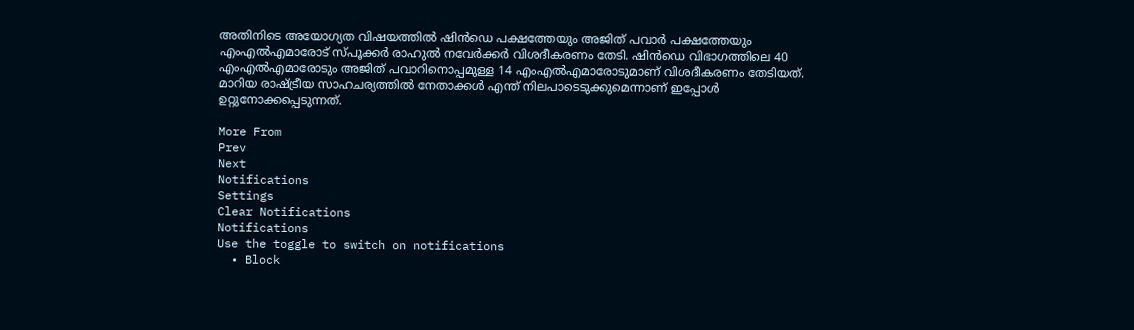അതിനിടെ അയോഗ്യത വിഷയത്തിൽ ഷിൻഡെ പക്ഷത്തേയും അജിത് പവാർ പക്ഷത്തേയും എംഎൽഎമാരോട് സ്പൂക്കർ രാഹുൽ നവേർക്കർ വിശദീകരണം തേടി. ഷിൻഡെ വിഭാഗത്തിലെ 40 എംഎൽഎമാരോടും അജിത് പവാറിനൊപ്പമുള്ള 14 എംഎൽഎമാരോടുമാണ് വിശദീകരണം തേടിയത്. മാറിയ രാഷ്ട്രീയ സാഹചര്യത്തിൽ നേതാക്കൾ എന്ത് നിലപാടെടുക്കുമെന്നാണ് ഇപ്പോൾ ഉറ്റുനോക്കപ്പെടുന്നത്.

More From
Prev
Next
Notifications
Settings
Clear Notifications
Notifications
Use the toggle to switch on notifications
  • Block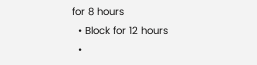for 8 hours
  • Block for 12 hours
  •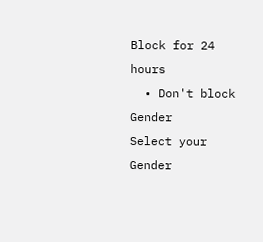Block for 24 hours
  • Don't block
Gender
Select your Gender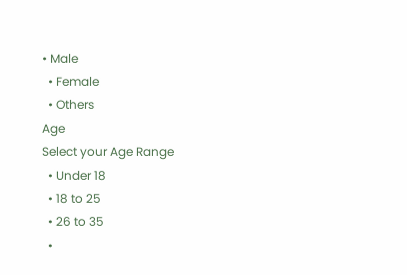• Male
  • Female
  • Others
Age
Select your Age Range
  • Under 18
  • 18 to 25
  • 26 to 35
  •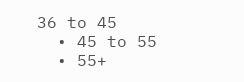36 to 45
  • 45 to 55
  • 55+